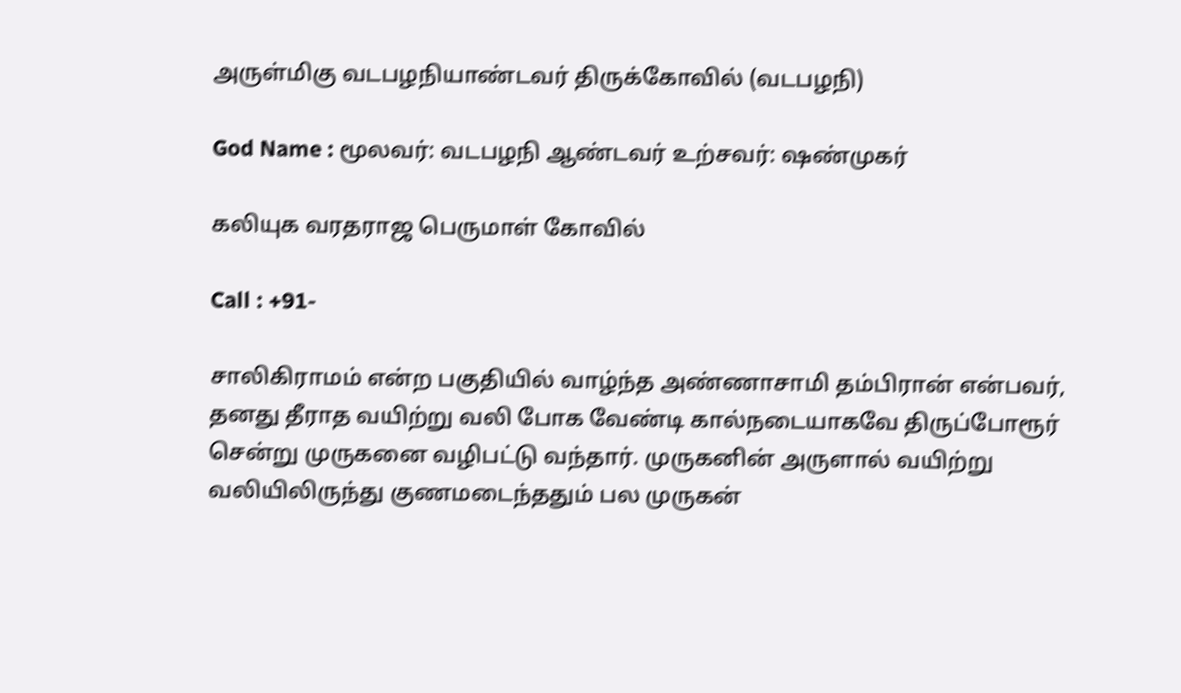அருள்மிகு வடபழநியாண்டவர் திருக்கோவில் (வடபழநி)

God Name : மூலவர்: வடபழநி ஆண்டவர் உற்சவர்: ஷண்முகர்

கலியுக வரதராஜ பெருமாள் கோவில்

Call : +91-

சாலிகிராமம் என்ற பகுதியில் வாழ்ந்த அண்ணாசாமி தம்பிரான் என்பவர், தனது தீராத வயிற்று வலி போக வேண்டி கால்நடையாகவே திருப்போரூர் சென்று முருகனை வழிபட்டு வந்தார். முருகனின் அருளால் வயிற்று வலியிலிருந்து குணமடைந்ததும் பல முருகன்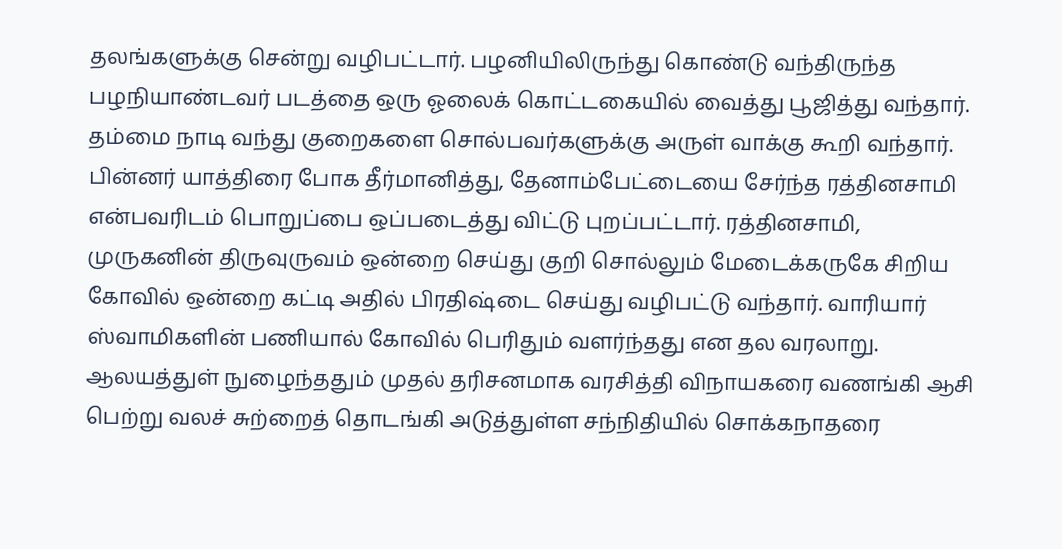தலங்களுக்கு சென்று வழிபட்டார். பழனியிலிருந்து கொண்டு வந்திருந்த பழநியாண்டவர் படத்தை ஒரு ஓலைக் கொட்டகையில் வைத்து பூஜித்து வந்தார். தம்மை நாடி வந்து குறைகளை சொல்பவர்களுக்கு அருள் வாக்கு கூறி வந்தார். பின்னர் யாத்திரை போக தீர்மானித்து, தேனாம்பேட்டையை சேர்ந்த ரத்தினசாமி என்பவரிடம் பொறுப்பை ஒப்படைத்து விட்டு புறப்பட்டார். ரத்தினசாமி, முருகனின் திருவுருவம் ஒன்றை செய்து குறி சொல்லும் மேடைக்கருகே சிறிய கோவில் ஒன்றை கட்டி அதில் பிரதிஷ்டை செய்து வழிபட்டு வந்தார். வாரியார் ஸ்வாமிகளின் பணியால் கோவில் பெரிதும் வளர்ந்தது என தல வரலாறு.
ஆலயத்துள் நுழைந்ததும் முதல் தரிசனமாக வரசித்தி விநாயகரை வணங்கி ஆசி பெற்று வலச் சுற்றைத் தொடங்கி அடுத்துள்ள சந்நிதியில் சொக்கநாதரை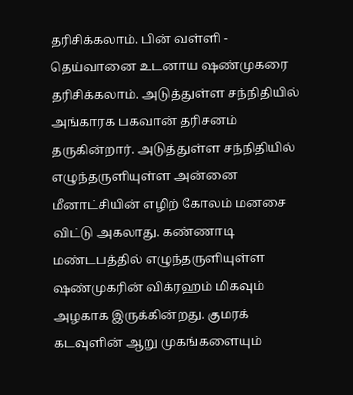தரிசிக்கலாம். பின் வள்ளி - தெய்வானை உடனாய ஷண்முகரை தரிசிக்கலாம். அடுத்துள்ள சந்நிதியில் அங்காரக பகவான் தரிசனம் தருகின்றார். அடுத்துள்ள சந்நிதியில் எழுந்தருளியுள்ள அன்னை மீனாட்சியின் எழிற் கோலம் மனசை விட்டு அகலாது. கண்ணாடி மண்டபத்தில் எழுந்தருளியுள்ள ஷண்முகரின் விக்ரஹம் மிகவும் அழகாக இருக்கின்றது. குமரக் கடவுளின் ஆறு முகங்களையும்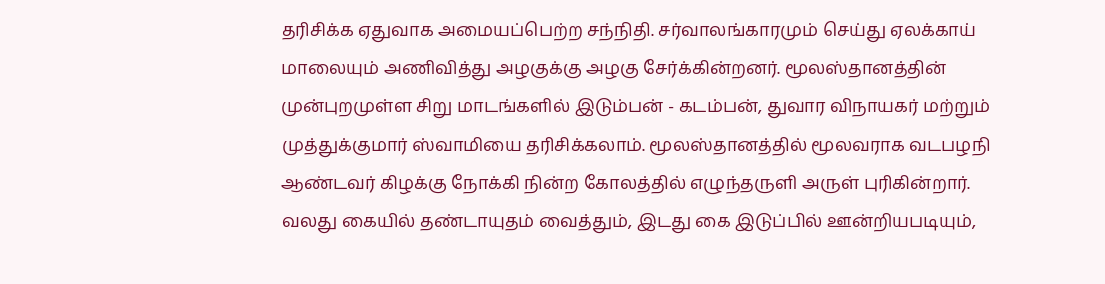தரிசிக்க ஏதுவாக அமையப்பெற்ற சந்நிதி. சர்வாலங்காரமும் செய்து ஏலக்காய் மாலையும் அணிவித்து அழகுக்கு அழகு சேர்க்கின்றனர். மூலஸ்தானத்தின் முன்புறமுள்ள சிறு மாடங்களில் இடும்பன் - கடம்பன், துவார விநாயகர் மற்றும் முத்துக்குமார் ஸ்வாமியை தரிசிக்கலாம். மூலஸ்தானத்தில் மூலவராக வடபழநி ஆண்டவர் கிழக்கு நோக்கி நின்ற கோலத்தில் எழுந்தருளி அருள் புரிகின்றார். வலது கையில் தண்டாயுதம் வைத்தும், இடது கை இடுப்பில் ஊன்றியபடியும்,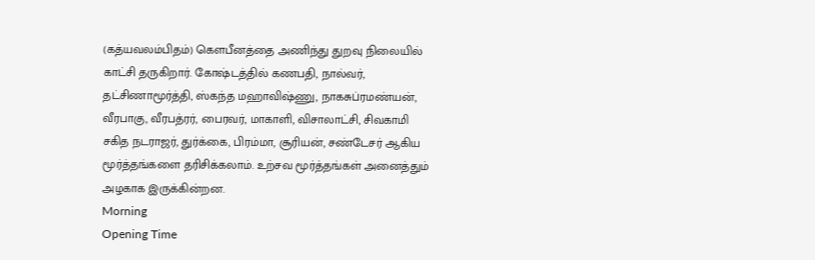(கத்யவலம்பிதம்) கௌபீனத்தை அணிந்து துறவு நிலையில் காட்சி தருகிறார். கோஷ்டத்தில் கணபதி, நால்வர், தட்சிணாமூர்த்தி, ஸ்கந்த மஹாவிஷ்ணு, நாகசுப்ரமண்யன், வீரபாகு, வீரபத்ரர், பைரவர், மாகாளி, விசாலாட்சி, சிவகாமி சகித நடராஜர், துர்க்கை, பிரம்மா, சூரியன், சண்டேசர் ஆகிய மூர்த்தங்களை தரிசிக்கலாம். உற்சவ மூர்த்தங்கள் அனைத்தும் அழகாக இருக்கின்றன.
Morning
Opening Time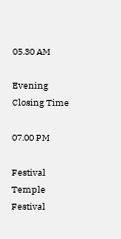05.30 AM

Evening
Closing Time

07.00 PM

Festival
Temple Festival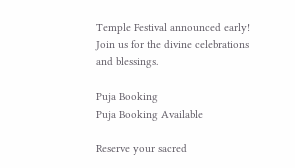Temple Festival announced early! Join us for the divine celebrations and blessings.

Puja Booking
Puja Booking Available

Reserve your sacred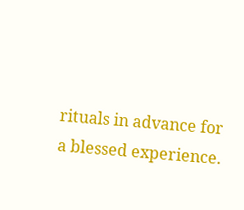rituals in advance for a blessed experience.